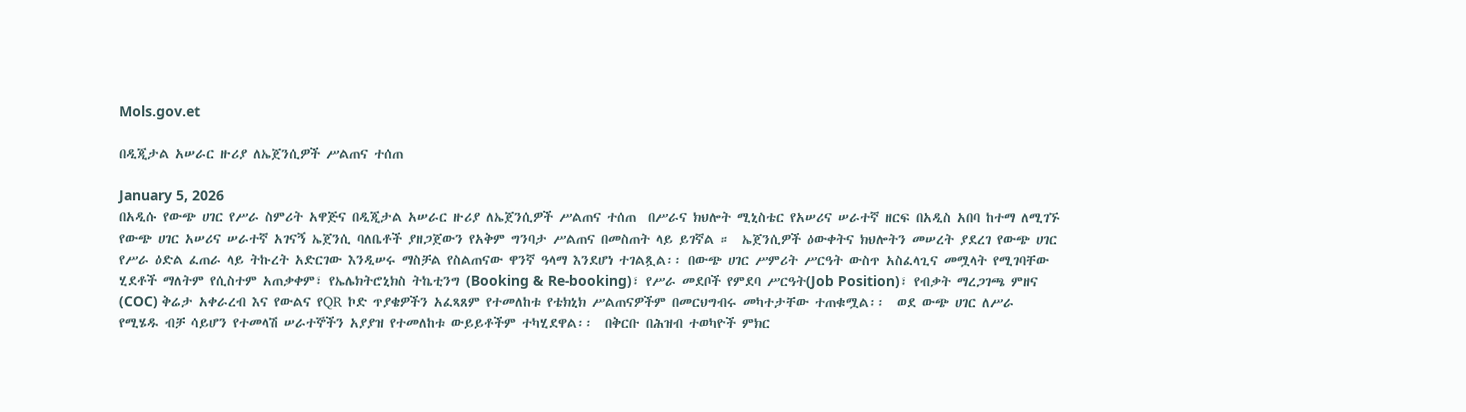Mols.gov.et

በዲጂታል አሠራር ዙሪያ ለኤጀንሲዎች ሥልጠና ተሰጠ

January 5, 2026
በአዲሱ የውጭ ሀገር የሥራ ስምሪት አዋጅና በዲጂታል አሠራር ዙሪያ ለኤጀንሲዎች ሥልጠና ተሰጠ  በሥራና ክህሎት ሚኒስቴር የአሠሪና ሠራተኛ ዘርፍ በአዲስ አበባ ከተማ ለሚገኙ የውጭ ሀገር አሠሪና ሠራተኛ አገናኝ ኤጀንሲ ባለቤቶች ያዘጋጀውን የአቅም ግንባታ ሥልጠና በመስጠት ላይ ይገኛል ።  ኤጀንሲዎች ዕውቀትና ክህሎትን መሠረት ያደረገ የውጭ ሀገር የሥራ ዕድል ፈጠራ ላይ ትኩረት አድርገው እንዲሠሩ ማስቻል የስልጠናው ዋንኛ ዓላማ እንደሆነ ተገልጿል፡፡ በውጭ ሀገር ሥምሪት ሥርዓት ውስጥ አስፈላጊና መሟላት የሚገባቸው ሂደቶች ማለትም የሲስተም አጠቃቀም፣ የኤሌክትሮኒክስ ትኬቲንግ (Booking & Re-booking)፣ የሥራ መደቦች የምደባ ሥርዓት(Job Position)፣ የብቃት ማረጋገጫ ምዘና (COC) ቅሬታ አቀራረብ እና የውልና የQR ኮድ ጥያቄዎችን አፈጻጸም የተመለከቱ የቴክኒክ ሥልጠናዎችም በመርህግብሩ መካተታቸው ተጠቁሟል፡፡  ወደ ውጭ ሀገር ለሥራ የሚሄዱ ብቻ ሳይሆን የተመላሽ ሠራተኞችን አያያዝ የተመለከቱ ውይይቶችም ተካሂደዋል፡፡  በቅርቡ በሕዝብ ተወካዮች ምክር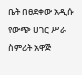ቤት በፀደቀው አዲሱ የውጭ ሀገር ሥራ ስምሪት አዋጅ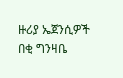ዙሪያ ኤጀንሲዎች በቂ ግንዛቤ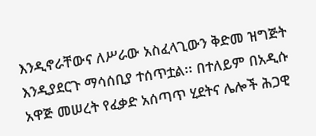እንዲኖራቸውና ለሥራው አስፈላጊውን ቅድመ ዝግጅት እንዲያደርጉ ማሳሰቢያ ተሰጥቷል፡፡ በተለይም በአዲሱ አዋጅ መሠረት የፈቃድ አሰጣጥ ሂደትና ሌሎች ሕጋዊ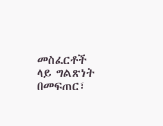መስፈርቶች ላይ ግልጽነት በመፍጠር፣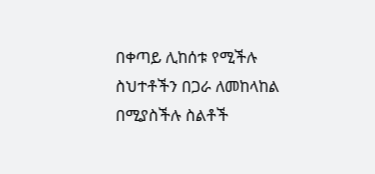በቀጣይ ሊከሰቱ የሚችሉ ስህተቶችን በጋራ ለመከላከል በሚያስችሉ ስልቶች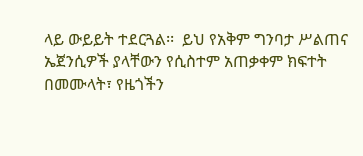ላይ ውይይት ተደርጓል፡፡  ይህ የአቅም ግንባታ ሥልጠና ኤጀንሲዎች ያላቸውን የሲስተም አጠቃቀም ክፍተት በመሙላት፣ የዜጎችን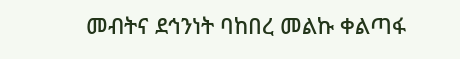መብትና ደኅንነት ባከበረ መልኩ ቀልጣፋ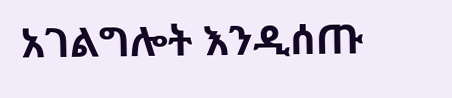አገልግሎት እንዲሰጡ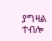ያግዛል ተብሎ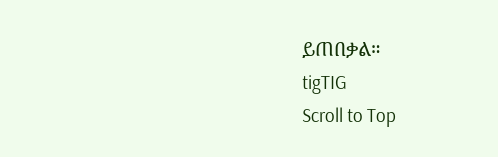ይጠበቃል።
tigTIG
Scroll to Top